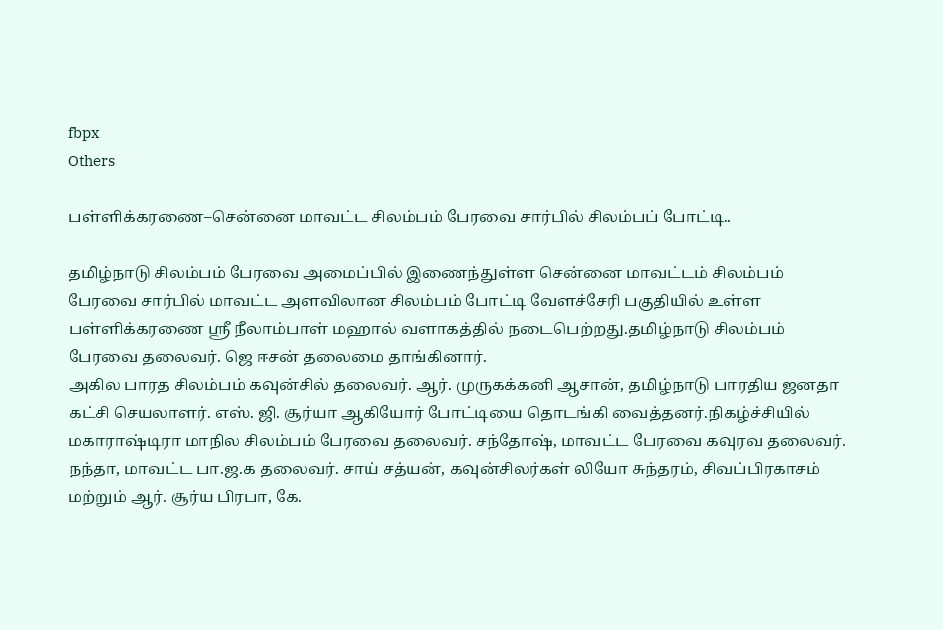fbpx
Others

பள்ளிக்கரணை–சென்னை மாவட்ட சிலம்பம் பேரவை சார்பில் சிலம்பப் போட்டி..

தமிழ்நாடு சிலம்பம் பேரவை அமைப்பில் இணைந்துள்ள சென்னை மாவட்டம் சிலம்பம் பேரவை சார்பில் மாவட்ட அளவிலான சிலம்பம் போட்டி வேளச்சேரி பகுதியில் உள்ள பள்ளிக்கரணை ஸ்ரீ நீலாம்பாள் மஹால் வளாகத்தில் நடைபெற்றது.தமிழ்நாடு சிலம்பம் பேரவை தலைவர். ஜெ ஈசன் தலைமை தாங்கினார்.
அகில பாரத சிலம்பம் கவுன்சில் தலைவர். ஆர். முருகக்கனி ஆசான், தமிழ்நாடு பாரதிய ஜனதா கட்சி செயலாளர். எஸ். ஜி. சூர்யா ஆகியோர் போட்டியை தொடங்கி வைத்தனர்.நிகழ்ச்சியில் மகாராஷ்டிரா மாநில சிலம்பம் பேரவை தலைவர். சந்தோஷ், மாவட்ட பேரவை கவுரவ தலைவர். நந்தா, மாவட்ட பா.ஜ.க தலைவர். சாய் சத்யன், கவுன்சிலர்கள் லியோ சுந்தரம், சிவப்பிரகாசம் மற்றும் ஆர். சூர்ய பிரபா, கே.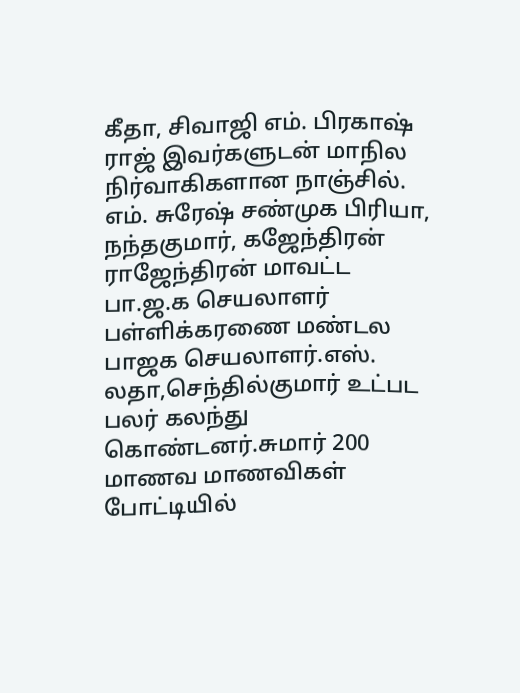கீதா, சிவாஜி எம். பிரகாஷ் ராஜ் இவர்களுடன் மாநில நிர்வாகிகளான நாஞ்சில். எம். சுரேஷ் சண்முக பிரியா, நந்தகுமார், கஜேந்திரன் ராஜேந்திரன் மாவட்ட பா.ஜ.க செயலாளர் பள்ளிக்கரணை மண்டல பாஜக செயலாளர்.எஸ். லதா,செந்தில்குமார் உட்பட பலர் கலந்து கொண்டனர்.சுமார் 200 மாணவ மாணவிகள் போட்டியில்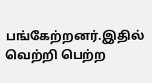பங்கேற்றனர்.இதில் வெற்றி பெற்ற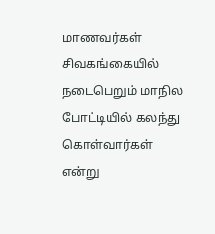மாணவர்கள் சிவகங்கையில் நடைபெறும் மாநில போட்டியில் கலந்து கொள்வார்கள் என்று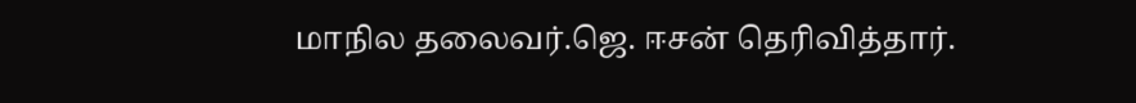மாநில தலைவர்.ஜெ. ஈசன் தெரிவித்தார்.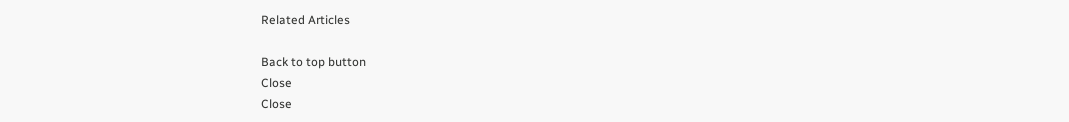Related Articles

Back to top button
Close
Close